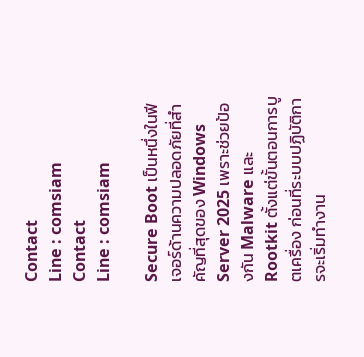Contact
Line : comsiam
Contact
Line : comsiam

Secure Boot เป็นหนึ่งในฟีเจอร์ด้านความปลอดภัยที่สำคัญที่สุดของ Windows Server 2025 เพราะช่วยป้องกัน Malware และ Rootkit ตั้งแต่ขั้นตอนการบูตเครื่อง ก่อนที่ระบบปฏิบัติการจะเริ่มทำงาน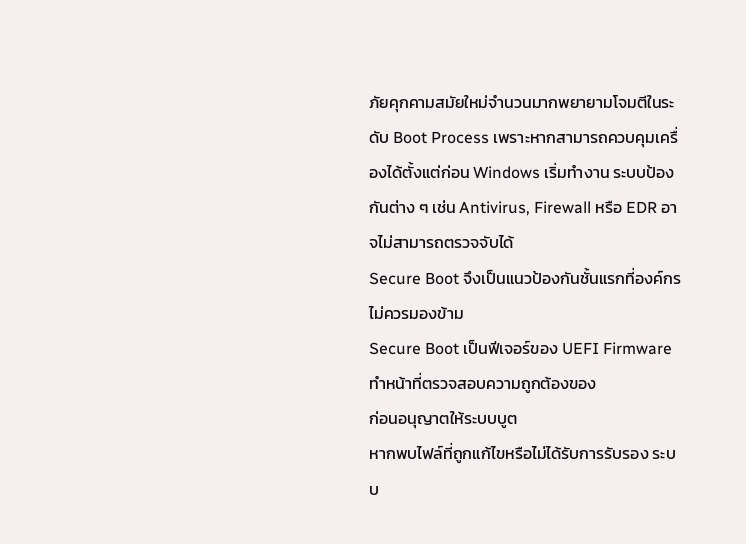ภัยคุกคามสมัยใหม่จำนวนมากพยายามโจมตีในระดับ Boot Process เพราะหากสามารถควบคุมเครื่องได้ตั้งแต่ก่อน Windows เริ่มทำงาน ระบบป้องกันต่าง ๆ เช่น Antivirus, Firewall หรือ EDR อาจไม่สามารถตรวจจับได้
Secure Boot จึงเป็นแนวป้องกันชั้นแรกที่องค์กรไม่ควรมองข้าม
Secure Boot เป็นฟีเจอร์ของ UEFI Firmware
ทำหน้าที่ตรวจสอบความถูกต้องของ
ก่อนอนุญาตให้ระบบบูต
หากพบไฟล์ที่ถูกแก้ไขหรือไม่ได้รับการรับรอง ระบบ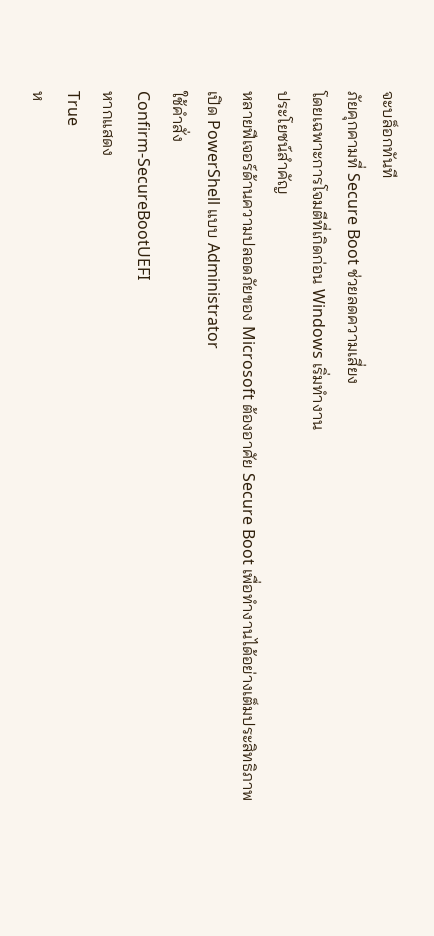จะบล็อกทันที
ภัยคุกคามที่ Secure Boot ช่วยลดความเสี่ยง
โดยเฉพาะการโจมตีที่เกิดก่อน Windows เริ่มทำงาน
ประโยชน์สำคัญ
หลายฟีเจอร์ด้านความปลอดภัยของ Microsoft ต้องอาศัย Secure Boot เพื่อทำงานได้อย่างเต็มประสิทธิภาพ
เปิด PowerShell แบบ Administrator
ใช้คำสั่ง
Confirm-SecureBootUEFI
หากแสดง
True
ห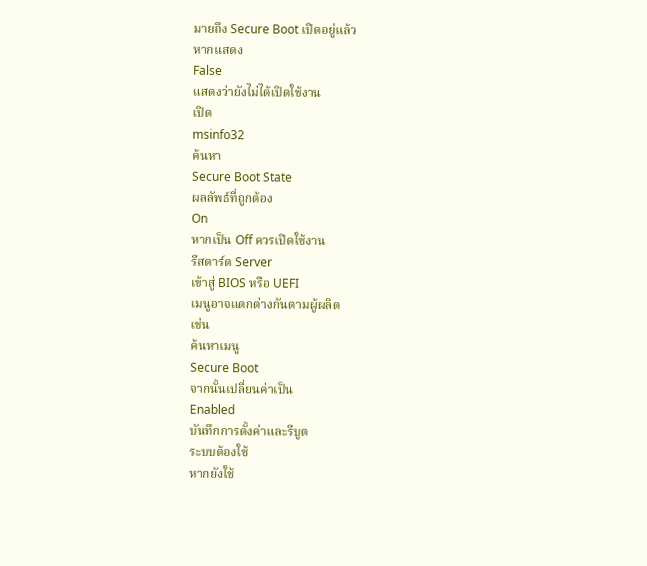มายถึง Secure Boot เปิดอยู่แล้ว
หากแสดง
False
แสดงว่ายังไม่ได้เปิดใช้งาน
เปิด
msinfo32
ค้นหา
Secure Boot State
ผลลัพธ์ที่ถูกต้อง
On
หากเป็น Off ควรเปิดใช้งาน
รีสตาร์ต Server
เข้าสู่ BIOS หรือ UEFI
เมนูอาจแตกต่างกันตามผู้ผลิต
เช่น
ค้นหาเมนู
Secure Boot
จากนั้นเปลี่ยนค่าเป็น
Enabled
บันทึกการตั้งค่าและรีบูต
ระบบต้องใช้
หากยังใช้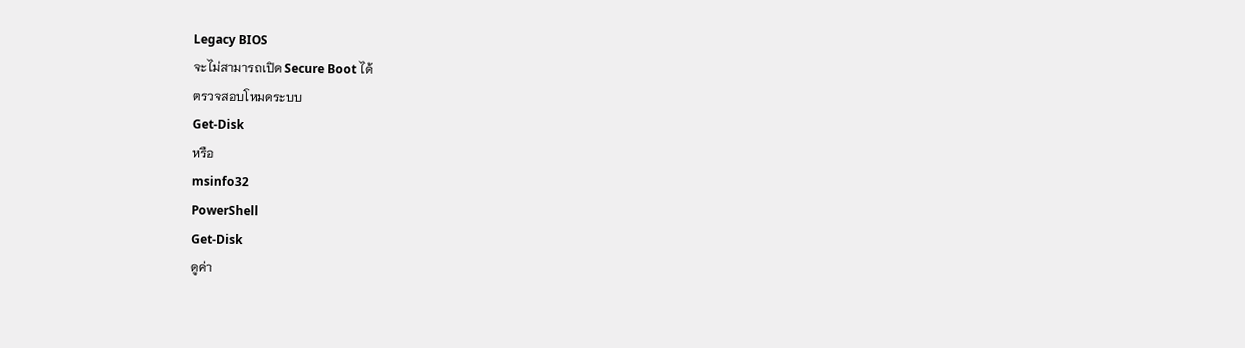Legacy BIOS
จะไม่สามารถเปิด Secure Boot ได้
ตรวจสอบโหมดระบบ
Get-Disk
หรือ
msinfo32
PowerShell
Get-Disk
ดูค่า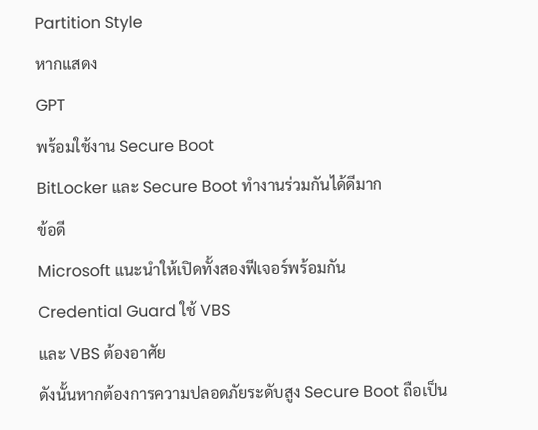Partition Style
หากแสดง
GPT
พร้อมใช้งาน Secure Boot
BitLocker และ Secure Boot ทำงานร่วมกันได้ดีมาก
ข้อดี
Microsoft แนะนำให้เปิดทั้งสองฟีเจอร์พร้อมกัน
Credential Guard ใช้ VBS
และ VBS ต้องอาศัย
ดังนั้นหากต้องการความปลอดภัยระดับสูง Secure Boot ถือเป็น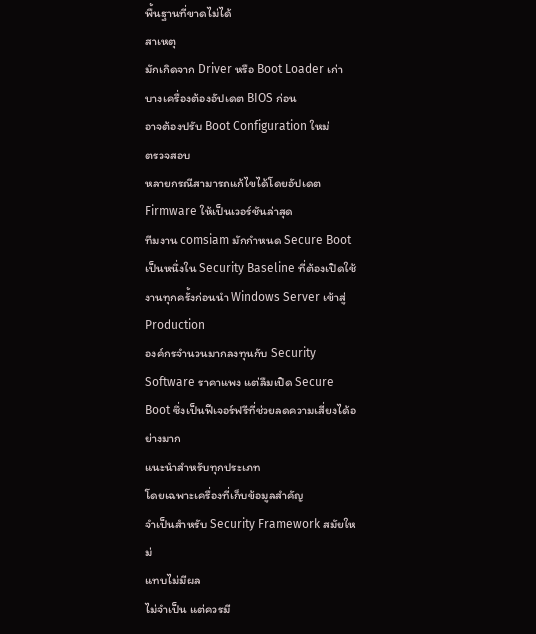พื้นฐานที่ขาดไม่ได้
สาเหตุ
มักเกิดจาก Driver หรือ Boot Loader เก่า
บางเครื่องต้องอัปเดต BIOS ก่อน
อาจต้องปรับ Boot Configuration ใหม่
ตรวจสอบ
หลายกรณีสามารถแก้ไขได้โดยอัปเดต Firmware ให้เป็นเวอร์ชันล่าสุด
ทีมงาน comsiam มักกำหนด Secure Boot เป็นหนึ่งใน Security Baseline ที่ต้องเปิดใช้งานทุกครั้งก่อนนำ Windows Server เข้าสู่ Production
องค์กรจำนวนมากลงทุนกับ Security Software ราคาแพง แต่ลืมเปิด Secure Boot ซึ่งเป็นฟีเจอร์ฟรีที่ช่วยลดความเสี่ยงได้อย่างมาก
แนะนำสำหรับทุกประเภท
โดยเฉพาะเครื่องที่เก็บข้อมูลสำคัญ
จำเป็นสำหรับ Security Framework สมัยใหม่
แทบไม่มีผล
ไม่จำเป็น แต่ควรมี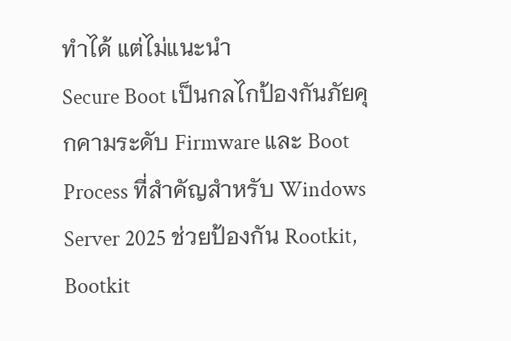ทำได้ แต่ไม่แนะนำ
Secure Boot เป็นกลไกป้องกันภัยคุกคามระดับ Firmware และ Boot Process ที่สำคัญสำหรับ Windows Server 2025 ช่วยป้องกัน Rootkit, Bootkit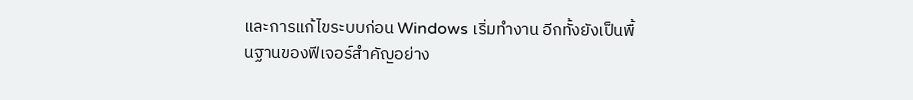และการแก้ไขระบบก่อน Windows เริ่มทำงาน อีกทั้งยังเป็นพื้นฐานของฟีเจอร์สำคัญอย่าง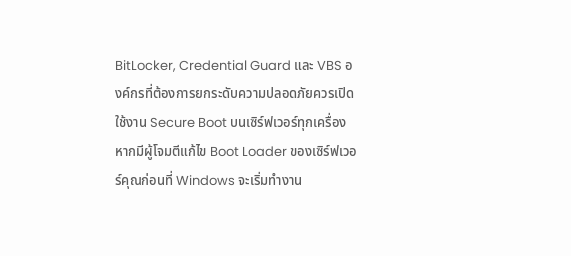BitLocker, Credential Guard และ VBS องค์กรที่ต้องการยกระดับความปลอดภัยควรเปิดใช้งาน Secure Boot บนเซิร์ฟเวอร์ทุกเครื่อง
หากมีผู้โจมตีแก้ไข Boot Loader ของเซิร์ฟเวอร์คุณก่อนที่ Windows จะเริ่มทำงาน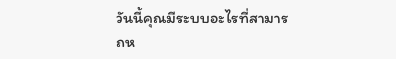วันนี้คุณมีระบบอะไรที่สามารถห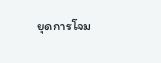ยุดการโจม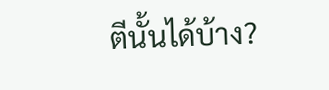ตีนั้นได้บ้าง?